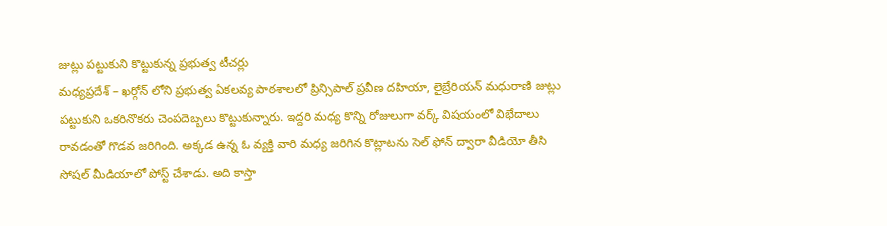జుట్లు పట్టుకుని కొట్టుకున్న ప్రభుత్వ టీచర్లు
మధ్యప్రదేశ్ – ఖర్గోన్ లోని ప్రభుత్వ ఏకలవ్య పాఠశాలలో ప్రిన్సిపాల్ ప్రవీణ దహియా, లైబ్రేరియన్ మధురాణి జుట్లు పట్టుకుని ఒకరినొకరు చెంపదెబ్బలు కొట్టుకున్నారు. ఇద్దరి మధ్య కొన్ని రోజులుగా వర్క్ విషయంలో విభేదాలు రావడంతో గొడవ జరిగింది. అక్కడ ఉన్న ఓ వ్యక్తి వారి మధ్య జరిగిన కొట్లాటను సెల్ ఫోన్ ద్వారా వీడియో తీసి సోషల్ మీడియాలో పోస్ట్ చేశాడు. అది కాస్తా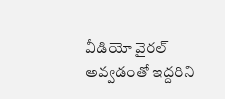వీడియో వైరల్ అవ్వడంతో ఇద్దరిని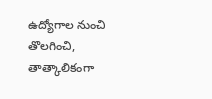ఉద్యోగాల నుంచి తొలగించి, తాత్కాలికంగా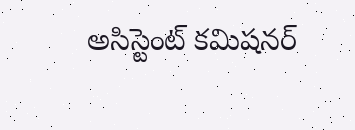అసిస్టెంట్ కమిషనర్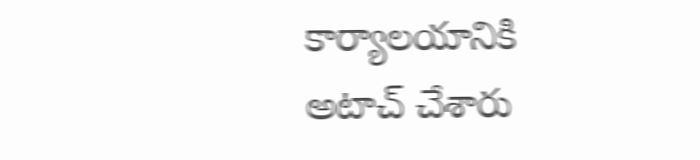కార్యాలయానికి అటాచ్ చేశారు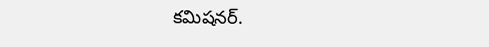కమిషనర్.